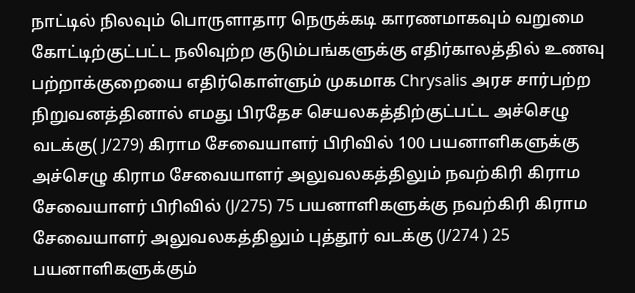நாட்டில் நிலவும் பொருளாதார நெருக்கடி காரணமாகவும் வறுமை கோட்டிற்குட்பட்ட நலிவுற்ற குடும்பங்களுக்கு எதிர்காலத்தில் உணவு பற்றாக்குறையை எதிர்கொள்ளும் முகமாக Chrysalis அரச சார்பற்ற நிறுவனத்தினால் எமது பிரதேச செயலகத்திற்குட்பட்ட அச்செழு வடக்கு( J/279) கிராம சேவையாளர் பிரிவில் 100 பயனாளிகளுக்கு அச்செழு கிராம சேவையாளர் அலுவலகத்திலும் நவற்கிரி கிராம சேவையாளர் பிரிவில் (J/275) 75 பயனாளிகளுக்கு நவற்கிரி கிராம சேவையாளர் அலுவலகத்திலும் புத்தூர் வடக்கு (J/274 ) 25 பயனாளிகளுக்கும்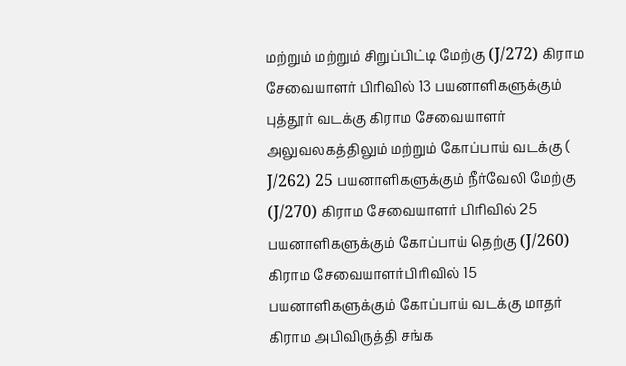மற்றும் மற்றும் சிறுப்பிட்டி மேற்கு (J/272) கிராம சேவையாளர் பிரிவில் 13 பயனாளிகளுக்கும் புத்தூர் வடக்கு கிராம சேவையாளர் அலுவலகத்திலும் மற்றும் கோப்பாய் வடக்கு ( J/262) 25 பயனாளிகளுக்கும் நீர்வேலி மேற்கு (J/270) கிராம சேவையாளர் பிரிவில் 25 பயனாளிகளுக்கும் கோப்பாய் தெற்கு (J/260) கிராம சேவையாளர்பிரிவில் 15 பயனாளிகளுக்கும் கோப்பாய் வடக்கு மாதர் கிராம அபிவிருத்தி சங்க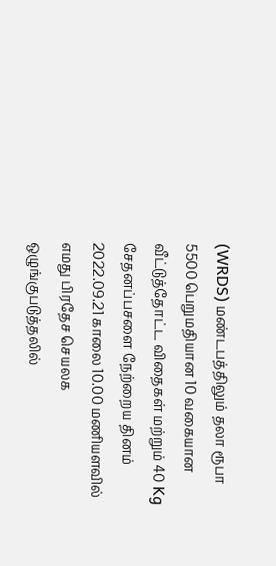(WRDS) மண்டபத்திலும் தலா ரூபா 5500 பெறுமதியான 10 வகையான வீட்டுத்தோட்ட விதைகள் மற்றும் 40 Kg சேதனப்பசளை நேற்றைய தினம் 2022.09.21 காலை 10.00 மணியளவில் எமது பிரதேச செயலக ஒழுங்குபடுத்தலில்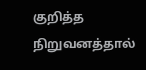குறித்த நிறுவனத்தால்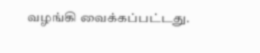வழங்கி வைக்கப்பட்டது.